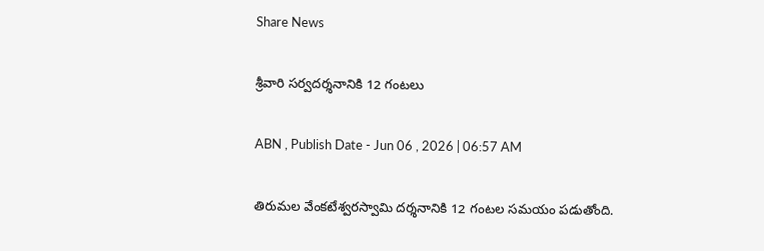Share News

శ్రీవారి సర్వదర్శనానికి 12 గంటలు

ABN , Publish Date - Jun 06 , 2026 | 06:57 AM

తిరుమల వేంకటేశ్వరస్వామి దర్శనానికి 12 గంటల సమయం పడుతోంది.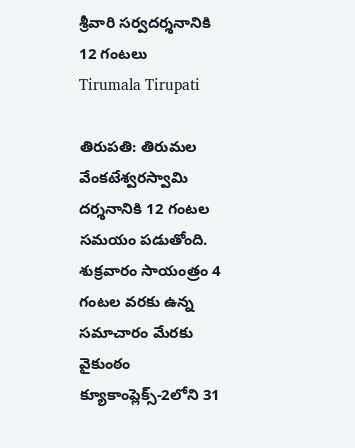శ్రీవారి సర్వదర్శనానికి 12 గంటలు
Tirumala Tirupati

తిరుపతి: తిరుమల వేంకటేశ్వరస్వామి దర్శనానికి 12 గంటల సమయం పడుతోంది. శుక్రవారం సాయంత్రం 4 గంటల వరకు ఉన్న సమాచారం మేరకు వైకుంఠం క్యూకాంప్లెక్స్‌-2లోని 31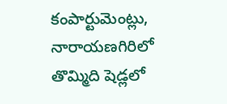కంపార్టుమెంట్లు, నారాయణగిరిలో తొమ్మిది షెడ్లలో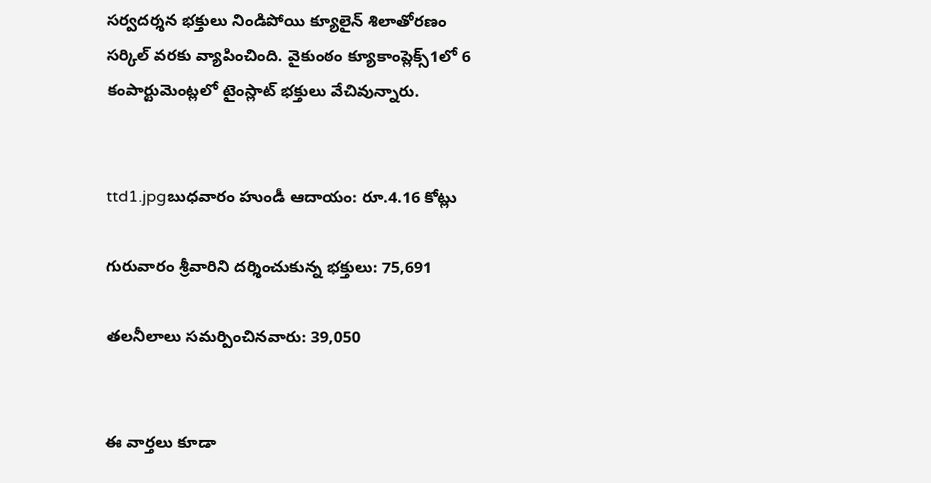సర్వదర్శన భక్తులు నిండిపోయి క్యూలైన్‌ శిలాతోరణం సర్కిల్‌ వరకు వ్యాపించింది. వైకుంఠం క్యూకాంప్లెక్స్‌1లో 6 కంపార్టుమెంట్లలో టైంస్లాట్‌ భక్తులు వేచివున్నారు.


ttd1.jpgబుధవారం హుండీ ఆదాయం: రూ.4.16 కోట్లు

గురువారం శ్రీవారిని దర్శించుకున్న భక్తులు: 75,691

తలనీలాలు సమర్పించినవారు: 39,050


ఈ వార్తలు కూడా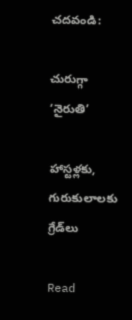చదవండి:

చురుగ్గా ‘నైరుతి’

హాస్టళ్లకు, గురుకులాలకు గ్రేడ్‌లు

Read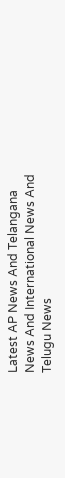Latest AP News And Telangana News And International News And Telugu News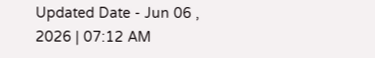Updated Date - Jun 06 , 2026 | 07:12 AM